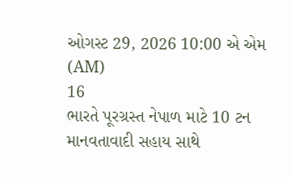ઓગસ્ટ 29, 2026 10:00 એ એમ (AM)
16
ભારતે પૂરગ્રસ્ત નેપાળ માટે 10 ટન માનવતાવાદી સહાય સાથે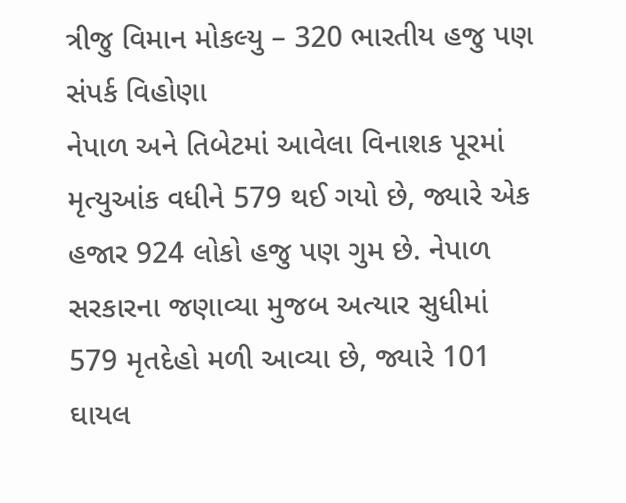ત્રીજુ વિમાન મોકલ્યુ – 320 ભારતીય હજુ પણ સંપર્ક વિહોણા
નેપાળ અને તિબેટમાં આવેલા વિનાશક પૂરમાં મૃત્યુઆંક વધીને 579 થઈ ગયો છે, જ્યારે એક હજાર 924 લોકો હજુ પણ ગુમ છે. નેપાળ સરકારના જણાવ્યા મુજબ અત્યાર સુધીમાં 579 મૃતદેહો મળી આવ્યા છે, જ્યારે 101 ઘાયલ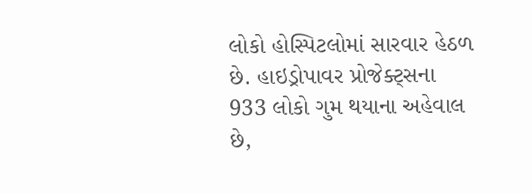લોકો હોસ્પિટલોમાં સારવાર હેઠળ છે. હાઇડ્રોપાવર પ્રોજેક્ટ્સના 933 લોકો ગુમ થયાના અહેવાલ છે,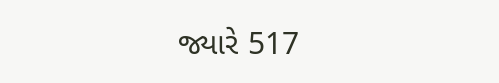જ્યારે 517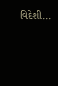વિદેશી...